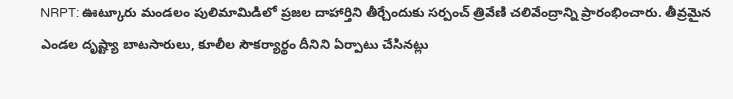NRPT: ఊట్కూరు మండలం పులిమామిడిలో ప్రజల దాహార్తిని తీర్చేందుకు సర్పంచ్ త్రివేణి చలివేంద్రాన్ని ప్రారంభించారు. తీవ్రమైన ఎండల దృష్ట్యా బాటసారులు, కూలీల సౌకర్యార్థం దీనిని ఏర్పాటు చేసినట్లు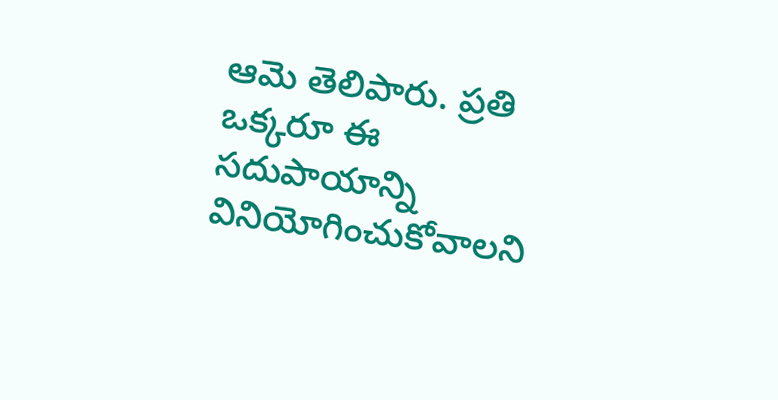ఆమె తెలిపారు. ప్రతి ఒక్కరూ ఈ సదుపాయాన్ని వినియోగించుకోవాలని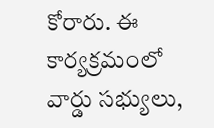కోరారు. ఈ కార్యక్రమంలో వార్డు సభ్యులు,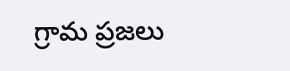గ్రామ ప్రజలు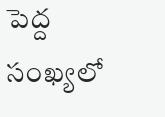పెద్ద సంఖ్యలో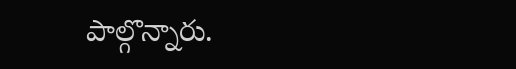పాల్గొన్నారు.